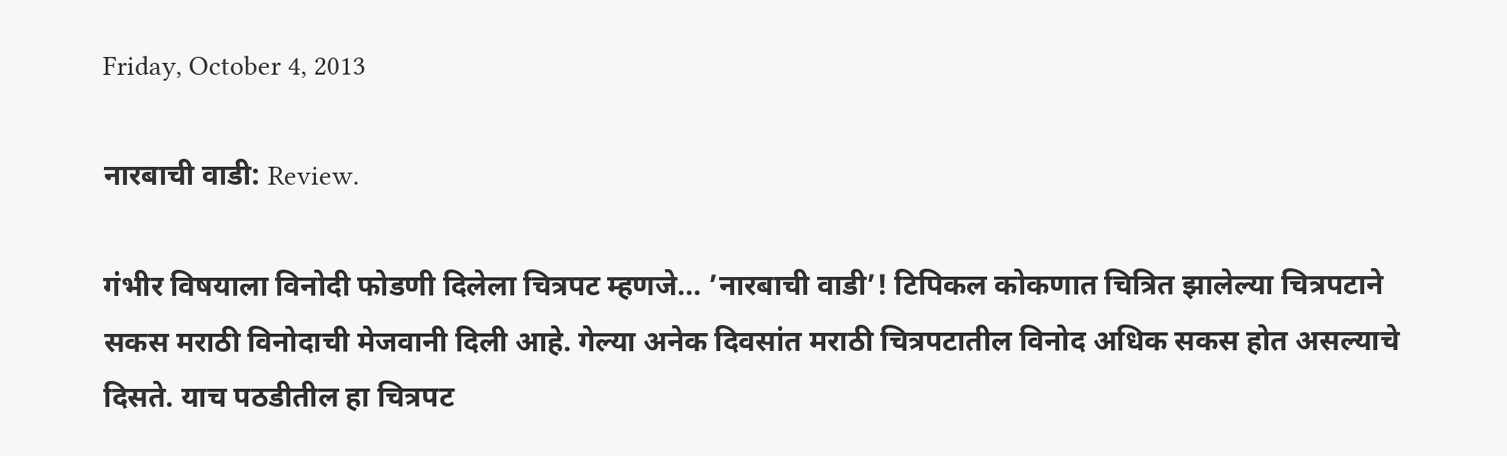Friday, October 4, 2013

नारबाची वाडी: Review.

गंभीर विषयाला विनोदी फोडणी दिलेला चित्रपट म्हणजे... ’नारबाची वाडी’! टिपिकल कोकणात चित्रित झालेल्या चित्रपटाने सकस मराठी विनोदाची मेजवानी दिली आहे. गेल्या अनेक दिवसांत मराठी चित्रपटातील विनोद अधिक सकस होत असल्याचे दिसते. याच पठडीतील हा चित्रपट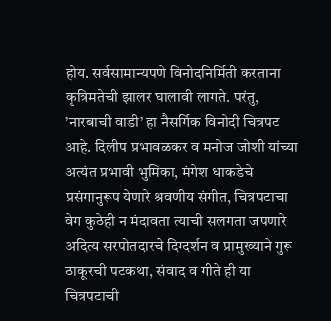होय. सर्वसामान्यपणे विनोदनिर्मिती करताना कृत्रिमतेची झालर घालावी लागते. परंतु, ’नारबाची वाडी’ हा नैसर्गिक विनोदी चित्रपट आहे. दिलीप प्रभावळकर व मनोज जोशी यांच्या अत्यंत प्रभावी भुमिका, मंगेश धाकडेचे प्रसंगानुरूप येणारे श्रवणीय संगीत, चित्रपटाचा वेग कुठेही न मंदावता त्याची सलगता जपणारे अदित्य सरपोतदारचे दिग्दर्शन व प्रामुख्याने गुरू ठाकूरची पटकथा, संवाद व गीते ही या चित्रपटाची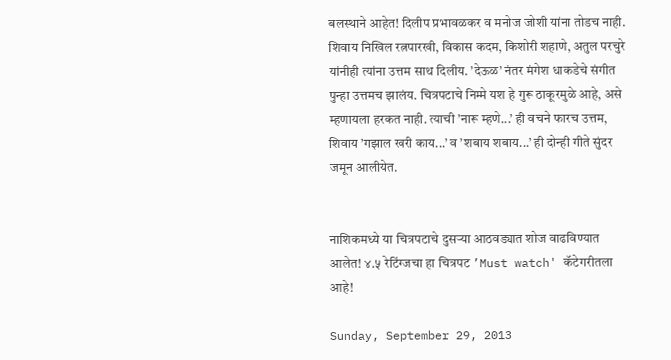बलस्थाने आहेत! दिलीप प्रभावळकर व मनोज जोशी यांना तोडच नाही. शिवाय निखिल रत्नपारखी, विकास कदम, किशोरी शहाणे, अतुल परचुरे यांनीही त्यांना उत्तम साथ दिलीय. ’देऊळ’ नंतर मंगेश धाकडेचे संगीत पुन्हा उत्तमच झालंय. चित्रपटाचे निम्मे यश हे गुरू ठाकूरमुळे आहे, असे म्हणायला हरकत नाही. त्याची ’नारू म्हणे...’ ही वचने फारच उत्तम, शिवाय ’गझाल खरी काय...’ व ’शबाय शबाय...’ ही दोन्ही गीते सुंदर जमून आलीयेत.


नाशिकमध्ये या चित्रपटाचे दुसऱ्या आठवड्यात शोज वाढविण्यात आलेत! ४.५ रेटिंग्जचा हा चित्रपट ’Must watch' कॅटेगरीतला आहे!

Sunday, September 29, 2013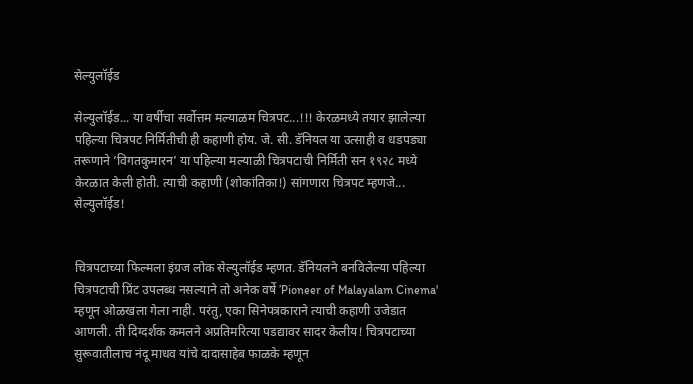सेल्युलॉईड

सेल्युलॉईड... या वर्षीचा सर्वोत्तम मल्याळम चित्रपट...!!! केरळमध्ये तयार झालेल्या पहिल्या चित्रपट निर्मितीची ही कहाणी होय. जे. सी. डॅनियल या उत्साही व धडपड्या तरूणाने ’विगतकुमारन’ या पहिल्या मल्याळी चित्रपटाची निर्मिती सन १९२८ मध्ये केरळात केली होती. त्याची कहाणी (शोकांतिका!) सांगणारा चित्रपट म्हणजे... सेल्युलॉईड!


चित्रपटाच्या फिल्मला इंग्रज लोक सेल्युलॉईड म्हणत. डॅनियलने बनविलेल्या पहिल्या चित्रपटाची प्रिंट उपलब्ध नसल्याने तो अनेक वर्षे ’Pioneer of Malayalam Cinema' म्हणून ओळखला गेला नाही. परंतु, एका सिनेपत्रकाराने त्याची कहाणी उजेडात आणली. ती दिग्दर्शक कमलने अप्रतिमरित्या पडद्यावर सादर केलीय! चित्रपटाच्या सुरूवातीलाच नंदू माधव यांचे दादासाहेब फाळके म्हणून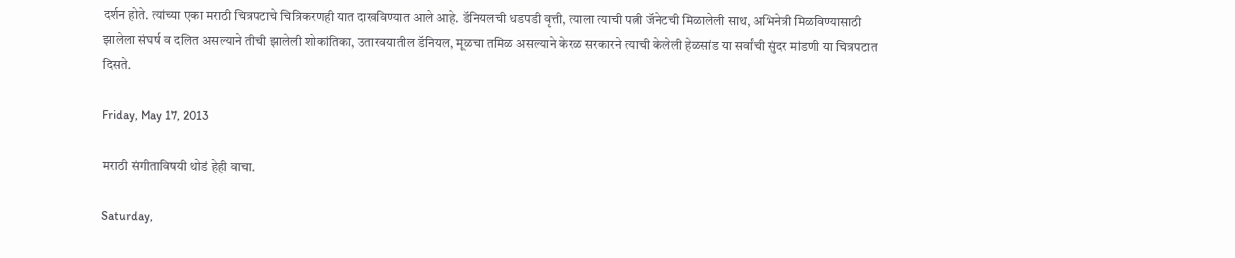दर्शन होते. त्यांच्या एका मराठी चित्रपटाचे चित्रिकरणही यात दाखविण्यात आले आहे. डॅनियलची धडपडी वृत्ती, त्याला त्याची पत्नी जॅनेटची मिळालेली साथ, अभिनेत्री मिळविण्यासाठी झालेला संघर्ष व दलित असल्याने तीची झालेली शोकांतिका, उतारवयातील डॅनियल, मूळचा तमिळ असल्याने केरळ सरकारने त्याची केलेली हेळसांड या सर्वांची सुंदर मांडणी या चित्रपटात दिसते.

Friday, May 17, 2013

मराठी संगीताविषयी थोडं हेही वाचा.

Saturday,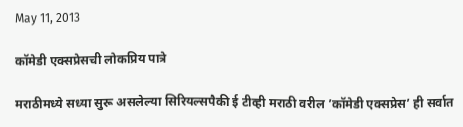May 11, 2013

कॉमेडी एक्सप्रेसची लोकप्रिय पात्रे

मराठीमध्ये सध्या सुरू असलेल्या सिरियल्सपैकी ई टीव्ही मराठी वरील ’कॉमेडी एक्सप्रेस’ ही सर्वात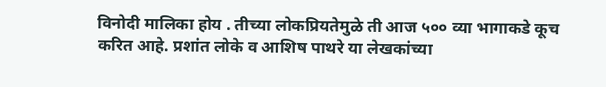विनोदी मालिका होय . तीच्या लोकप्रियतेमुळे ती आज ५०० व्या भागाकडे कूच करित आहे. प्रशांत लोके व आशिष पाथरे या लेखकांच्या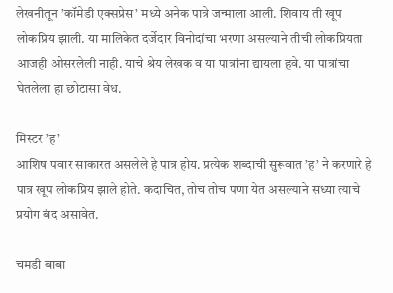लेखनीतून ’कॉमेडी एक्सप्रेस’ मध्ये अनेक पात्रे जन्माला आली. शिवाय ती खूप लोकप्रिय झाली. या मालिकेत दर्जेदार विनोदांचा भरणा असल्याने तीची लोकप्रियता आजही ओसरलेली नाही. याचे श्रेय लेखक व या पात्रांना द्यायला हवे. या पात्रांचा घेतलेला हा छोटासा वेध.

मिस्टर ’ह’
आशिष पवार साकारत असलेले हे पात्र होय. प्रत्येक शब्दाची सुरूवात ’ह’ ने करणारे हे पात्र खूप लोकप्रिय झाले होते. कदाचित, तोच तोच पणा येत असल्याने सध्या त्याचे प्रयोग बंद असावेत.

चमडी बाबा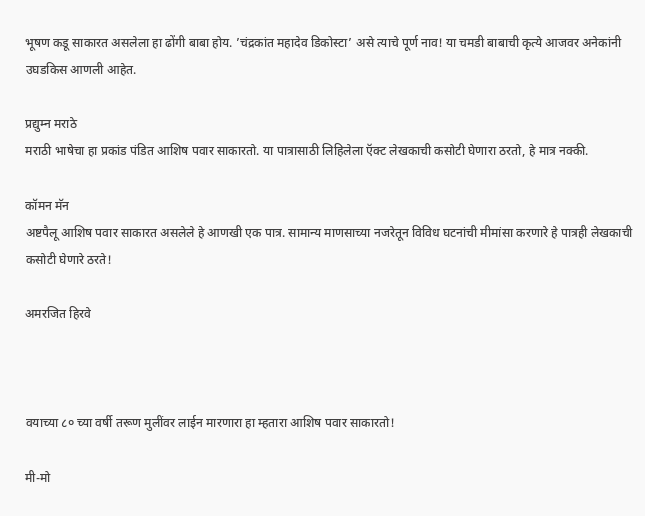भूषण कडू साकारत असलेला हा ढोंगी बाबा होय. ’चंद्रकांत महादेव डिकोस्टा’ असे त्याचे पूर्ण नाव! या चमडी बाबाची कृत्ये आजवर अनेकांनी उघडकिस आणली आहेत.

प्रद्युम्न मराठे
मराठी भाषेचा हा प्रकांड पंडित आशिष पवार साकारतो. या पात्रासाठी लिहिलेला ऍक्ट लेखकाची कसोटी घेणारा ठरतो, हे मात्र नक्की.

कॉमन मॅन
अष्टपैलू आशिष पवार साकारत असलेले हे आणखी एक पात्र. सामान्य माणसाच्या नजरेतून विविध घटनांची मीमांसा करणारे हे पात्रही लेखकाची कसोटी घेणारे ठरते!

अमरजित हिरवे



वयाच्या ८० च्या वर्षी तरूण मुलींवर लाईन मारणारा हा म्हतारा आशिष पवार साकारतो!

मी-मो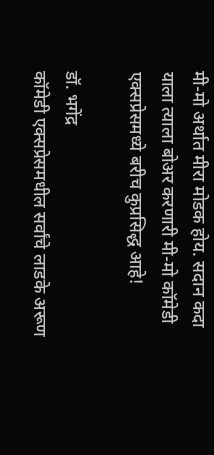मी-मो अर्थात मीरा मोडक होय. सदान कदा याला त्याला बोअर करणारी मी-मो कॉमेडी एक्सप्रेसमध्ये बरीच कुप्रसिद्ध आहे!

डॉ. भगेंद्र
कॉमेडी एक्सप्रेसमधील सर्वांचे लाडके अरूण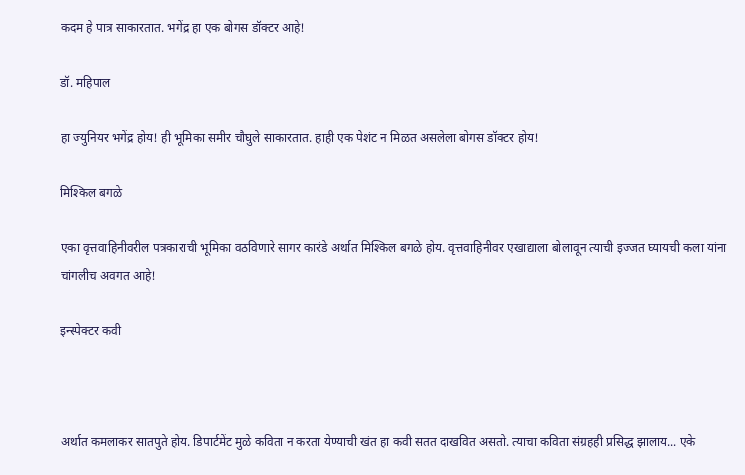कदम हे पात्र साकारतात. भगेंद्र हा एक बोगस डॉक्टर आहे!

डॉ. महिपाल

हा ज्युनियर भगेंद्र होय! ही भूमिका समीर चौघुले साकारतात. हाही एक पेशंट न मिळत असलेला बोगस डॉक्टर होय!

मिश्किल बगळे

एका वृत्तवाहिनीवरील पत्रकाराची भूमिका वठविणारे सागर कारंडे अर्थात मिश्किल बगळे होय. वृत्तवाहिनीवर एखाद्याला बोलावून त्याची इज्जत घ्यायची कला यांना चांगलीच अवगत आहे!

इन्स्पेक्टर कवी



अर्थात कमलाकर सातपुते होय. डिपार्टमेंट मुळे कविता न करता येण्याची खंत हा कवी सतत दाखवित असतो. त्याचा कविता संग्रहही प्रसिद्ध झालाय... एके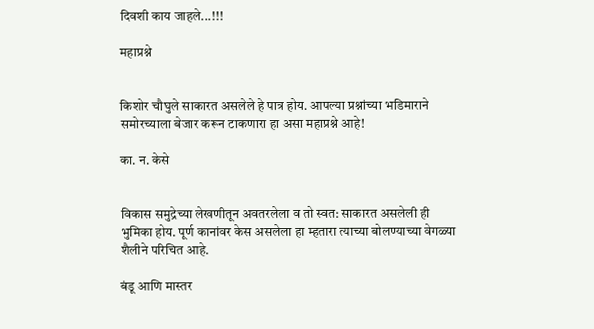दिवशी काय जाहले...!!!

महाप्रश्ने


किशोर चौघुले साकारत असलेले हे पात्र होय. आपल्या प्रश्नांच्या भडिमाराने समोरच्याला बेजार करून टाकणारा हा असा महाप्रश्ने आहे!

का. न. केसे


विकास समुद्रेच्या लेखणीतून अवतरलेला व तो स्वत: साकारत असलेली ही भुमिका होय. पूर्ण कानांवर केस असलेला हा म्हतारा त्याच्या बोलण्याच्या वेगळ्या शैलीने परिचित आहे.

बंडू आणि मास्तर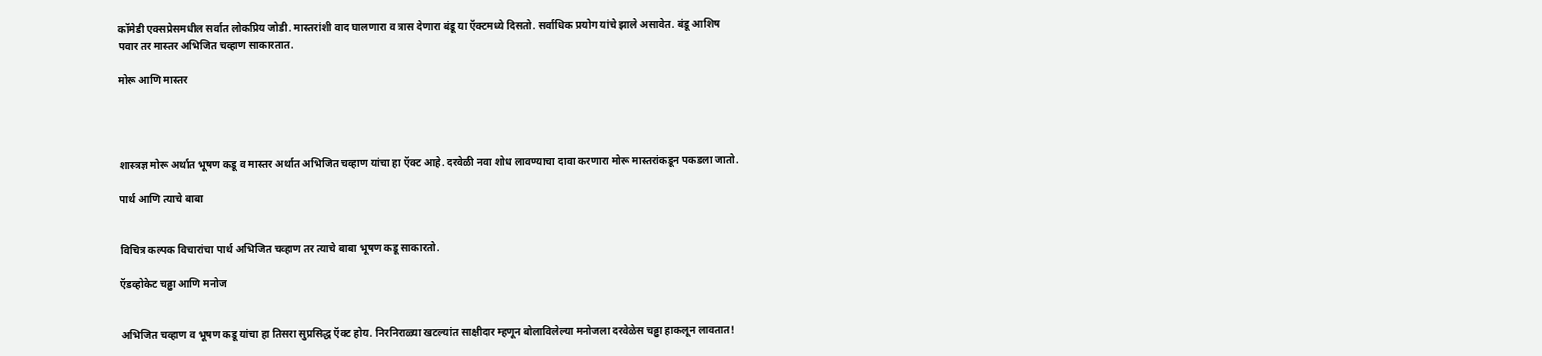कॉमेडी एक्सप्रेसमधील सर्वात लोकप्रिय जोडी. मास्तरांशी वाद घालणारा व त्रास देणारा बंडू या ऍक्टमध्ये दिसतो. सर्वाधिक प्रयोग यांचे झाले असावेत. बंडू आशिष पवार तर मास्तर अभिजित चव्हाण साकारतात.

मोरू आणि मास्तर




शास्त्रज्ञ मोरू अर्थात भूषण कडू व मास्तर अर्थात अभिजित चव्हाण यांचा हा ऍक्ट आहे. दरवेळी नवा शोध लावण्याचा दावा करणारा मोरू मास्तरांकडून पकडला जातो.

पार्थ आणि त्याचे बाबा


विचित्र कल्पक विचारांचा पार्थ अभिजित चव्हाण तर त्याचे बाबा भूषण कडू साकारतो.

ऍडव्होकेट चढ्ढा आणि मनोज


अभिजित चव्हाण व भूषण कडू यांचा हा तिसरा सुप्रसिद्ध ऍक्ट होय. निरनिराळ्या खटल्यांत साक्षीदार म्हणून बोलाविलेल्या मनोजला दरवेळेस चढ्ढा हाकलून लावतात!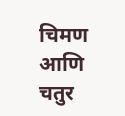चिमण आणि चतुर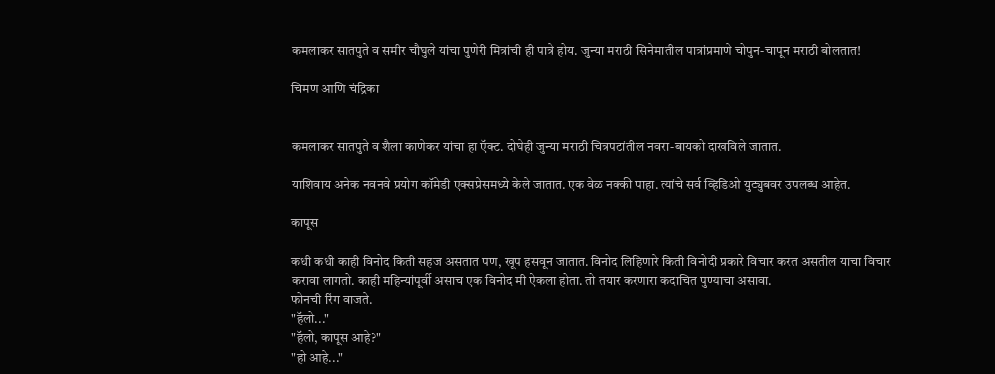कमलाकर सातपुते व समीर चौघुले यांचा पुणेरी मित्रांची ही पात्रे होय. जुन्या मराठी सिनेमातील पात्रांप्रमाणे चोपुन-चापून मराठी बोलतात!

चिमण आणि चंद्रिका


कमलाकर सातपुते व शैला काणेकर यांचा हा ऍक्ट. दोघेही जुन्या मराठी चित्रपटांतील नवरा-बायको दाखविले जातात.

याशिवाय अनेक नवनवे प्रयोग कॉमेडी एक्सप्रेसमध्ये केले जातात. एक वेळ नक्की पाहा. त्यांचे सर्व व्हिडिओ युट्युबवर उपलब्ध आहेत.

कापूस

कधी कधी काही विनोद किती सहज असतात पण, खूप हसवून जातात. विनोद लिहिणारे किती विनोदी प्रकारे विचार करत असतील याचा विचार करावा लागतो. काही महिन्यांपूर्वी असाच एक विनोद मी ऐकला होता. तो तयार करणारा कदाचित पुण्याचा असावा.
फोनची रिंग वाजते.
"हॅलो..."
"हॅलो, कापूस आहे?"
"हो आहे..."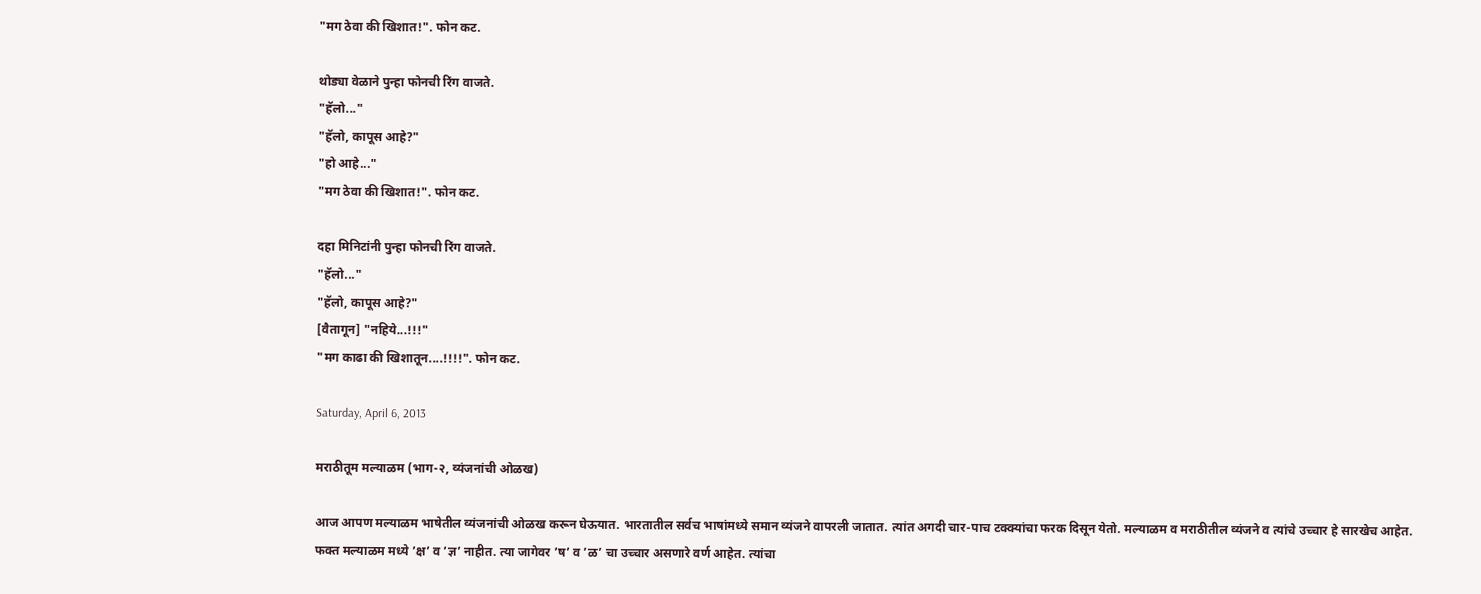"मग ठेवा की खिशात!". फोन कट.

थोड्या वेळाने पुन्हा फोनची रिंग वाजते.
"हॅलो..."
"हॅलो, कापूस आहे?"
"हो आहे..."
"मग ठेवा की खिशात!". फोन कट.

दहा मिनिटांनी पुन्हा फोनची रिंग वाजते.
"हॅलो..."
"हॅलो, कापूस आहे?"
[वैतागून] "नहिये...!!!"
"मग काढा की खिशातून....!!!!". फोन कट.

Saturday, April 6, 2013

मराठीतूम मल्याळम (भाग-२, व्यंजनांची ओळख)

आज आपण मल्याळम भाषेतील व्यंजनांची ओळख करून घेऊयात. भारतातील सर्वच भाषांमध्ये समान व्यंजने वापरली जातात. त्यांत अगदी चार-पाच टक्क्यांचा फरक दिसून येतो. मल्याळम व मराठीतील व्यंजने व त्यांचे उच्चार हे सारखेच आहेत. फक्त मल्याळम मध्ये ’क्ष’ व ’ज्ञ’ नाहीत. त्या जागेवर ’ष’ व ’ळ’ चा उच्चार असणारे वर्ण आहेत. त्यांचा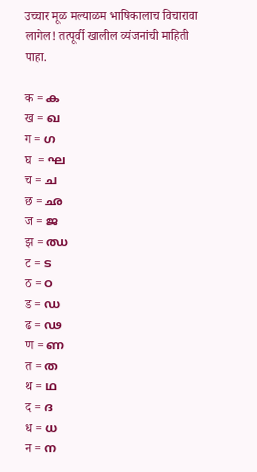उच्चार मूळ मल्याळम भाषिकालाच विचारावा लागेल! तत्पूर्वी खालील व्यंजनांची माहिती पाहा.

क = ക
ख = ഖ
ग = ഗ
घ  = ഘ
च = ച
छ = ഛ
ज = ജ
झ = ഝ
ट = ട
ठ = ഠ
ड = ഡ
ढ = ഢ
ण = ണ
त = ത
थ = ഥ
द = ദ
ध = ധ
न = ന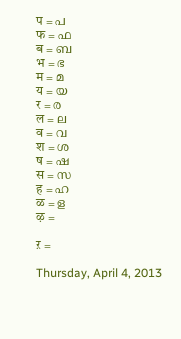प = പ
फ = ഫ
ब = ബ
भ = ഭ
म = മ
य = യ
र = ര
ल = ല
व = വ
श = ശ
ष = ഷ
स = സ
ह = ഹ
ळ = ള
ऴ =

ऱ =

Thursday, April 4, 2013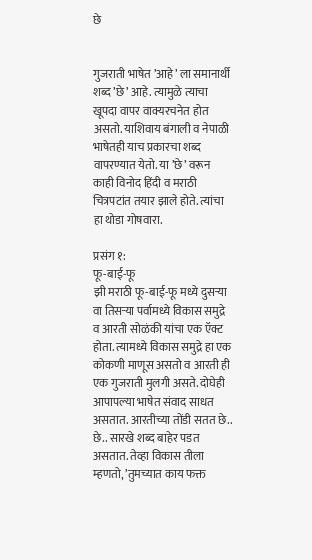छे


गुजराती भाषेत ’आहे’ ला समानार्थी शब्द ’छे’ आहे. त्यामुळे त्याचा खूपदा वापर वाक्यरचनेत होत असतो. याशिवाय बंगाली व नेपाळी भाषेतही याच प्रकारचा शब्द वापरण्यात येतो. या ’छे’ वरून काही विनोद हिंदी व मराठी चित्रपटांत तयार झाले होते. त्यांचा हा थोडा गोषवारा.

प्रसंग १:
फू-बाई-फू
झी मराठी फू-बाई-फू मध्ये दुसऱ्या वा तिसऱ्या पर्वामध्ये विकास समुद्रे व आरती सोळंकी यांचा एक ऍक्ट होता. त्यामध्ये विकास समुद्रे हा एक कोकणी माणूस असतो व आरती ही एक गुजराती मुलगी असते. दोघेही आपापल्या भाषेत संवाद साधत असतात. आरतीच्या तोंडी सतत छे.. छे.. सारखे शब्द बाहेर पडत असतात. तेव्हा विकास तीला म्हणतो, ’तुमच्यात काय फक्त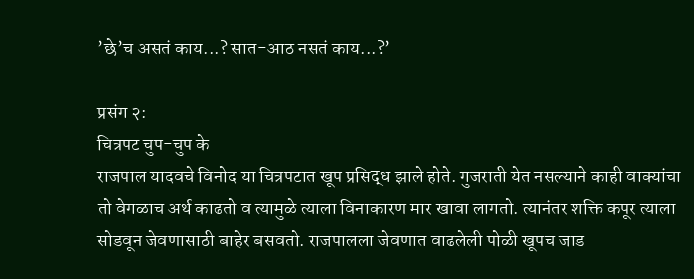’छे’च असतं काय...? सात-आठ नसतं काय...?’

प्रसंग २:
चित्रपट चुप-चुप के
राजपाल यादवचे विनोद या चित्रपटात खूप प्रसिद्ध झाले होते. गुजराती येत नसल्याने काही वाक्यांचा तो वेगळाच अर्थ काढतो व त्यामुळे त्याला विनाकारण मार खावा लागतो. त्यानंतर शक्ति कपूर त्याला सोडवून जेवणासाठी बाहेर बसवतो. राजपालला जेवणात वाढलेली पोळी खूपच जाड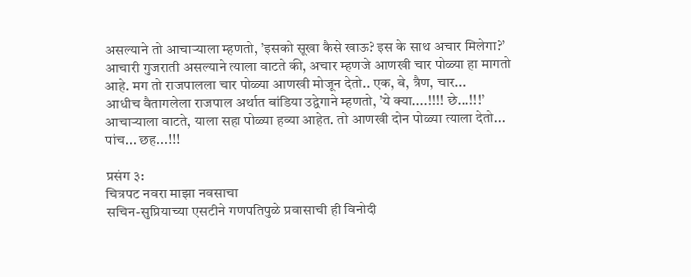असल्याने तो आचाऱ्याला म्हणतो, ’इसको सूखा कैसे खाऊ? इस के साथ अचार मिलेगा?’
आचारी गुजराती असल्याने त्याला वाटते की, अचार म्हणजे आणखी चार पोळ्या हा मागतो आहे. मग तो राजपालला चार पोळ्या आणखी मोजून देतो.. एक, बे, त्रैण, चार...
आधीच वैतागलेला राजपाल अर्थात बांडिया उद्वेगाने म्हणतो, ’ये क्या....!!!! छे...!!!’
आचाऱ्याला वाटते, याला सहा पोळ्या हव्या आहेत. तो आणखी दोन पोळ्या त्याला देतो... पांच... छह...!!!

प्रसंग ३:
चित्रपट नवरा माझा नवसाचा
सचिन-सुप्रियाच्या एसटीने गणपतिपुळे प्रवासाची ही विनोदी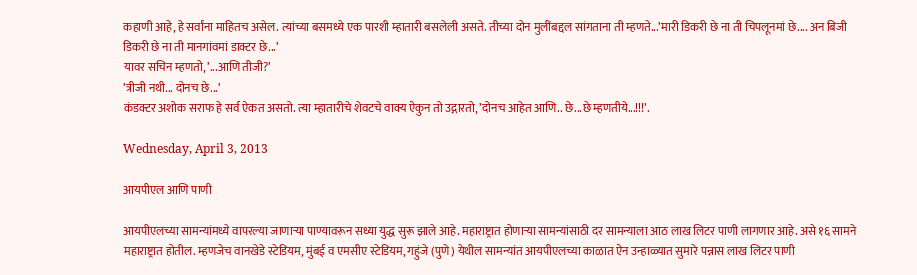कहाणी आहे, हे सर्वांना माहितच असेल. त्यांच्या बसमध्ये एक पारशी म्हातारी बसलेली असते. तीच्या दोन मुलींबद्दल सांगताना ती म्हणते...’मारी डिकरी छे ना ती चिपलूनमां छे.... अन बिजी डिकरी छे ना ती मानगांवमां डाक्टर छे...’
यावर सचिन म्हणतो, ’...आणि तीजी?’
’त्रीजी नथी... दोनच छे...’
कंडक्टर अशोक सराफ हे सर्व ऐकत असतो. त्या म्हातारीचे शेवटचे वाक्य ऐकुन तो उद्गारतो, ’दोनच आहेत आणि.. छे...छे म्हणतीये...!!!’.

Wednesday, April 3, 2013

आयपीएल आणि पाणी

आयपीएलच्या सामन्यांमध्ये वापरल्या जाणाऱ्या पाण्यावरून सध्या युद्ध सुरू झाले आहे. महाराष्ट्रात होणाऱ्या सामन्यांसाठी दर सामन्याला आठ लाख लिटर पाणी लागणार आहे. असे १६ सामने महाराष्ट्रात होतील. म्हणजेच वानखेडे स्टेडियम, मुंबई व एमसीए स्टेडियम, गहुंजे (पुणे) येथील सामन्यांत आयपीएलच्या काळात ऐन उन्हाळ्यात सुमारे पन्नास लाख लिटर पाणी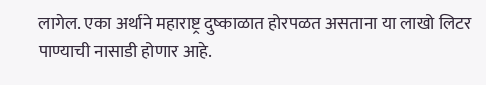लागेल. एका अर्थाने महाराष्ट्र दुष्काळात होरपळत असताना या लाखो लिटर पाण्याची नासाडी होणार आहे.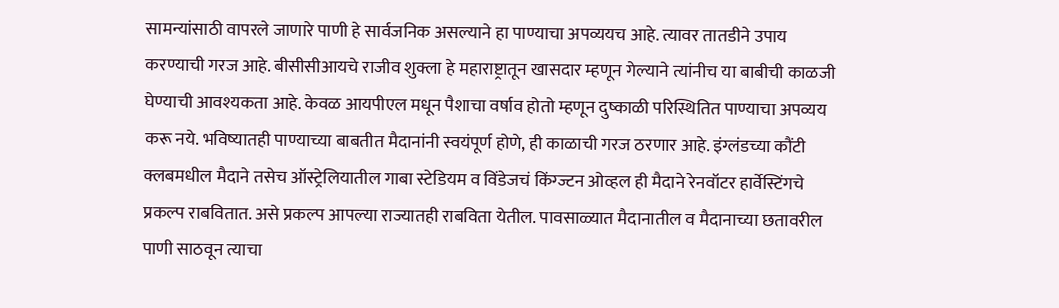सामन्यांसाठी वापरले जाणारे पाणी हे सार्वजनिक असल्याने हा पाण्याचा अपव्ययच आहे. त्यावर तातडीने उपाय करण्याची गरज आहे. बीसीसीआयचे राजीव शुक्ला हे महाराष्ट्रातून खासदार म्हणून गेल्याने त्यांनीच या बाबीची काळजी घेण्याची आवश्यकता आहे. केवळ आयपीएल मधून पैशाचा वर्षाव होतो म्हणून दुष्काळी परिस्थितित पाण्याचा अपव्यय करू नये. भविष्यातही पाण्याच्या बाबतीत मैदानांनी स्वयंपूर्ण होणे, ही काळाची गरज ठरणार आहे. इंग्लंडच्या कौंटी क्लबमधील मैदाने तसेच ऑस्ट्रेलियातील गाबा स्टेडियम व विंडेजचं किंग्ज्टन ओव्हल ही मैदाने रेनवॉटर हार्वेस्टिंगचे प्रकल्प राबवितात. असे प्रकल्प आपल्या राज्यातही राबविता येतील. पावसाळ्यात मैदानातील व मैदानाच्या छतावरील पाणी साठवून त्याचा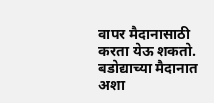वापर मैदानासाठी करता येऊ शकतो. बडोद्याच्या मैदानात अशा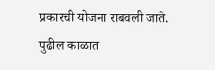प्रकारची योजना राबवली जाते. पुढील काळात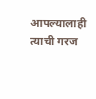आपल्यालाही त्याची गरज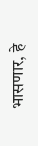भासणार, हे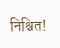निश्चित!